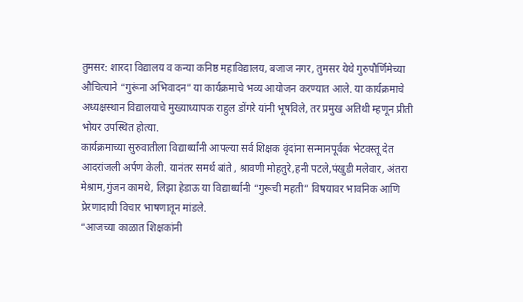तुमसर: शारदा विद्यालय व कन्या कनिष्ठ महाविद्यालय, बजाज नगर, तुमसर येथे गुरुपौर्णिमेच्या औचित्याने “गुरूंना अभिवादन” या कार्यक्रमाचे भव्य आयोजन करण्यात आले. या कार्यक्रमाचे अध्यक्षस्थान विद्यालयाचे मुख्याध्यापक राहुल डोंगरे यांनी भूषविले, तर प्रमुख अतिथी म्हणून प्रीती भोयर उपस्थित होत्या.
कार्यक्रमाच्या सुरुवातीला विद्यार्थ्यांनी आपल्या सर्व शिक्षक वृंदांना सन्मानपूर्वक भेटवस्तू देत आदरांजली अर्पण केली. यानंतर समर्थ बांते , श्रावणी मोहतुरे,हनी पटले,पंखुडी मलेवार, अंतरा मेश्राम,गुंजन कामथे, लिझा हेडाऊ या विद्यार्थ्यानी “गुरूची महती” विषयावर भावनिक आणि प्रेरणादायी विचार भाषणातून मांडले.
“आजच्या काळात शिक्षकांनी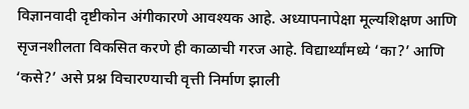विज्ञानवादी दृष्टीकोन अंगीकारणे आवश्यक आहे. अध्यापनापेक्षा मूल्यशिक्षण आणि सृजनशीलता विकसित करणे ही काळाची गरज आहे. विद्यार्थ्यांमध्ये ‘का?’ आणि ‘कसे?’ असे प्रश्न विचारण्याची वृत्ती निर्माण झाली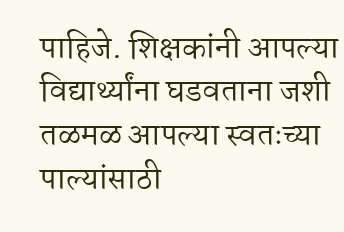पाहिजे. शिक्षकांनी आपल्या विद्यार्थ्यांना घडवताना जशी तळमळ आपल्या स्वतःच्या पाल्यांसाठी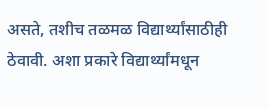असते, तशीच तळमळ विद्यार्थ्यांसाठीही ठेवावी. अशा प्रकारे विद्यार्थ्यांमधून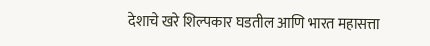देशाचे खरे शिल्पकार घडतील आणि भारत महासत्ता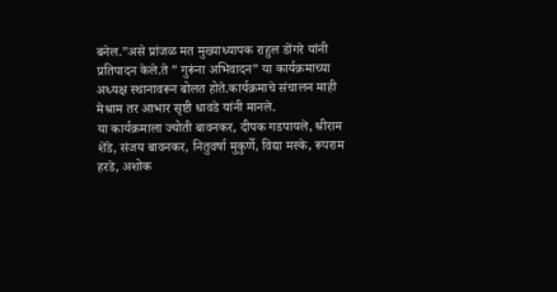बनेल.”असे प्रांजळ मत मुख्याध्यापक राहुल डोंगरे यांनी प्रतिपादन केले.ते ” गुरूंना अभिवादन” या कार्यक्रमाच्या अध्यक्ष स्थानावरून बोलत होते.कार्यक्रमाचे संचालन माही मेश्राम तर आभार सृष्टी धावडे यांनी मानले.
या कार्यक्रमाला ज्योती बावनकर, दीपक गडपायले, श्रीराम शेंडे, संजय बावनकर, नितुवर्षा मुकुर्णे, विद्या मस्के, रूपराम हरडे, अशोक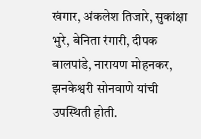खंगार, अंकलेश तिजारे, सुकांक्षा भुरे, बेनिता रंगारी, दीपक बालपांडे, नारायण मोहनकर, झनकेश्वरी सोनवाणे यांची उपस्थिती होती.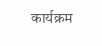कार्यक्रम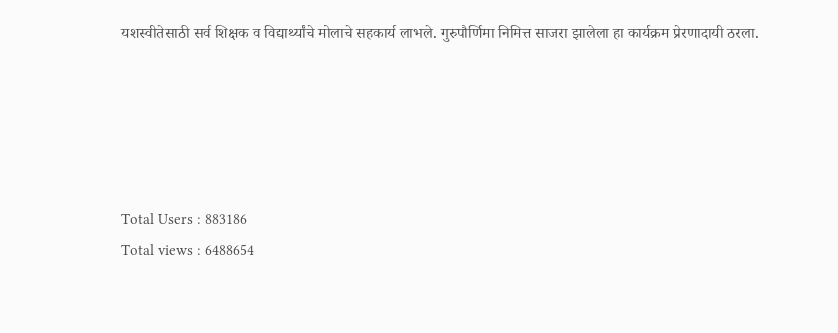यशस्वीतेसाठी सर्व शिक्षक व विद्यार्थ्यांचे मोलाचे सहकार्य लाभले. गुरुपौर्णिमा निमित्त साजरा झालेला हा कार्यक्रम प्रेरणादायी ठरला.





Total Users : 883186
Total views : 6488654